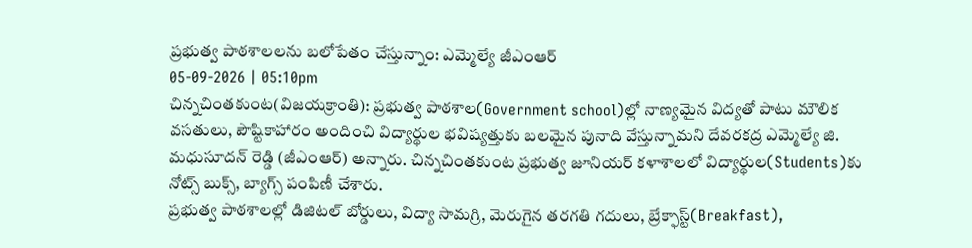ప్రభుత్వ పాఠశాలలను బలోపేతం చేస్తున్నాం: ఎమ్మెల్యే జీఎంఆర్
05-09-2026 | 05:10pm
చిన్నచింతకుంట(విజయక్రాంతి): ప్రభుత్వ పాఠశాల(Government school)ల్లో నాణ్యమైన విద్యతో పాటు మౌలిక వసతులు, పౌష్టికాహారం అందించి విద్యార్థుల భవిష్యత్తుకు బలమైన పునాది వేస్తున్నామని దేవరకద్ర ఎమ్మెల్యే జి. మధుసూదన్ రెడ్డి (జీఎంఆర్) అన్నారు. చిన్నచింతకుంట ప్రభుత్వ జూనియర్ కళాశాలలో విద్యార్థుల(Students)కు నోట్స్ బుక్స్, బ్యాగ్స్ పంపిణీ చేశారు.
ప్రభుత్వ పాఠశాలల్లో డిజిటల్ బోర్డులు, విద్యా సామగ్రి, మెరుగైన తరగతి గదులు, బ్రేక్ఫాస్ట్(Breakfast),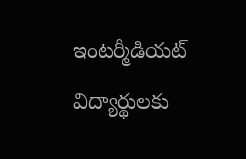ఇంటర్మీడియట్ విద్యార్థులకు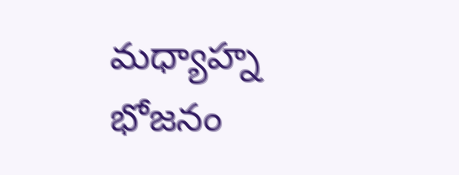మధ్యాహ్న భోజనం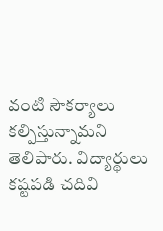వంటి సౌకర్యాలు కల్పిస్తున్నామని తెలిపారు. విద్యార్థులు కష్టపడి చదివి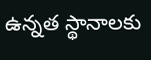ఉన్నత స్థానాలకు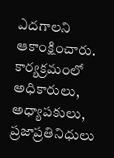ఎదగాలని ఆకాంక్షించారు. కార్యక్రమంలో అధికారులు, అధ్యాపకులు, ప్రజాప్రతినిధులు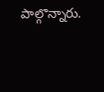పాల్గొన్నారు.